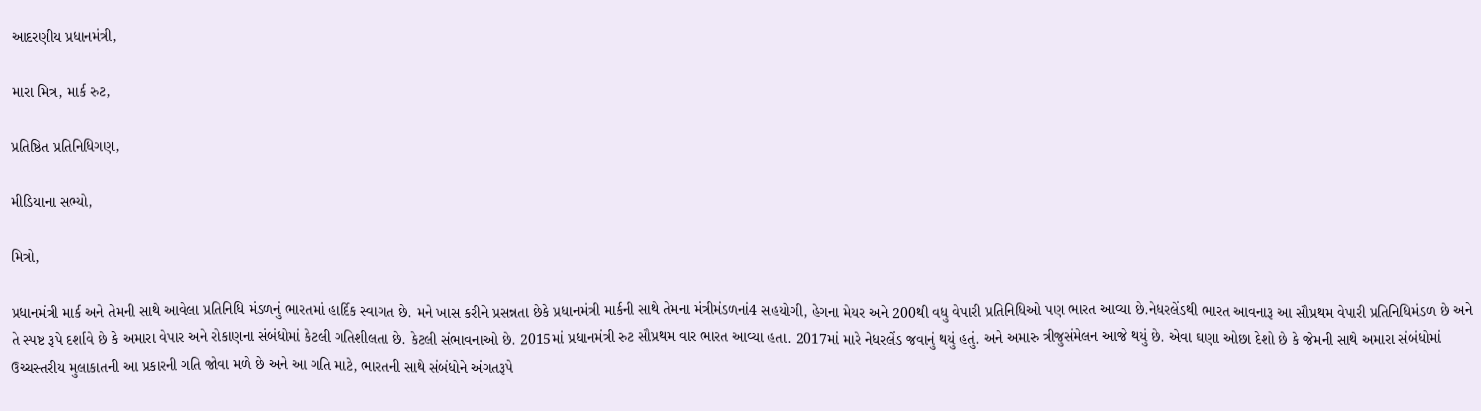આદરણીય પ્રધાનમંત્રી,

મારા મિત્ર, માર્ક રુટ,

પ્રતિષ્ઠિત પ્રતિનિધિગણ,

મીડિયાના સભ્યો,

મિત્રો,

પ્રધાનમંત્રી માર્ક અને તેમની સાથે આવેલા પ્રતિનિધિ મંડળનું ભારતમાં હાર્દિક સ્વાગત છે. મને ખાસ કરીને પ્રસન્નતા છેકે પ્રધાનમંત્રી માર્કની સાથે તેમના મંત્રીમંડળનાં4 સહયોગી, હેગના મેયર અને 200થી વધુ વેપારી પ્રતિનિધિઓ પણ ભારત આવ્યા છે.નેધરલેંડથી ભારત આવનારૂ આ સૌપ્રથમ વેપારી પ્રતિનિધિમંડળ છે અને તે સ્પષ્ટ રૂપે દર્શાવે છે કે અમારા વેપાર અને રોકાણના સંબંધોમાં કેટલી ગતિશીલતા છે. કેટલી સંભાવનાઓ છે. 2015માં પ્રધાનમંત્રી રુટ સૌપ્રથમ વાર ભારત આવ્યા હતા. 2017માં મારે નેધરલેંડ જવાનું થયું હતું. અને અમારુ ત્રીજુસંમેલન આજે થયું છે. એવા ઘણા ઓછા દેશો છે કે જેમની સાથે અમારા સંબંધોમાં ઉચ્ચસ્તરીય મુલાકાતની આ પ્રકારની ગતિ જોવા મળે છે અને આ ગતિ માટે, ભારતની સાથે સંબંધોને અંગતરૂપે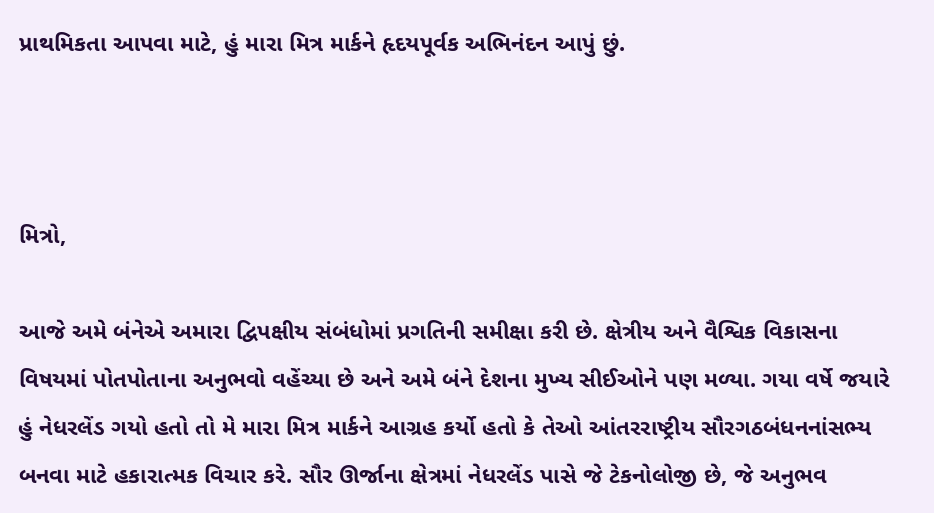પ્રાથમિકતા આપવા માટે, હું મારા મિત્ર માર્કને હૃદયપૂર્વક અભિનંદન આપું છું.



મિત્રો,

આજે અમે બંનેએ અમારા દ્વિપક્ષીય સંબંધોમાં પ્રગતિની સમીક્ષા કરી છે. ક્ષેત્રીય અને વૈશ્વિક વિકાસના વિષયમાં પોતપોતાના અનુભવો વહેંચ્યા છે અને અમે બંને દેશના મુખ્ય સીઈઓને પણ મળ્યા. ગયા વર્ષે જયારે હું નેધરલેંડ ગયો હતો તો મે મારા મિત્ર માર્કને આગ્રહ કર્યો હતો કે તેઓ આંતરરાષ્ટ્રીય સૌરગઠબંધનનાંસભ્ય બનવા માટે હકારાત્મક વિચાર કરે. સૌર ઊર્જાના ક્ષેત્રમાં નેધરલેંડ પાસે જે ટેકનોલોજી છે, જે અનુભવ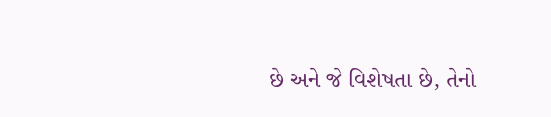છે અને જે વિશેષતા છે, તેનો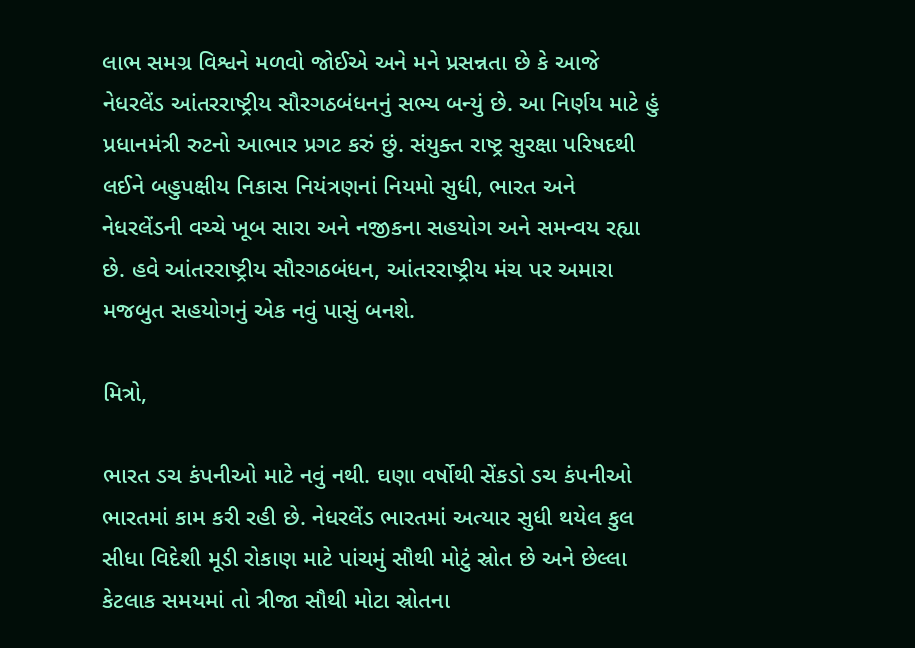લાભ સમગ્ર વિશ્વને મળવો જોઈએ અને મને પ્રસન્નતા છે કે આજે નેધરલેંડ આંતરરાષ્ટ્રીય સૌરગઠબંધનનું સભ્ય બન્યું છે. આ નિર્ણય માટે હું પ્રધાનમંત્રી રુટનો આભાર પ્રગટ કરું છું. સંયુક્ત રાષ્ટ્ર સુરક્ષા પરિષદથી લઈને બહુપક્ષીય નિકાસ નિયંત્રણનાં નિયમો સુધી, ભારત અને નેધરલેંડની વચ્ચે ખૂબ સારા અને નજીકના સહયોગ અને સમન્વય રહ્યા છે. હવે આંતરરાષ્ટ્રીય સૌરગઠબંધન, આંતરરાષ્ટ્રીય મંચ પર અમારા મજબુત સહયોગનું એક નવું પાસું બનશે.

મિત્રો,

ભારત ડચ કંપનીઓ માટે નવું નથી. ઘણા વર્ષોથી સેંકડો ડચ કંપનીઓ ભારતમાં કામ કરી રહી છે. નેધરલેંડ ભારતમાં અત્યાર સુધી થયેલ કુલ સીધા વિદેશી મૂડી રોકાણ માટે પાંચમું સૌથી મોટું સ્રોત છે અને છેલ્લા કેટલાક સમયમાં તો ત્રીજા સૌથી મોટા સ્રોતના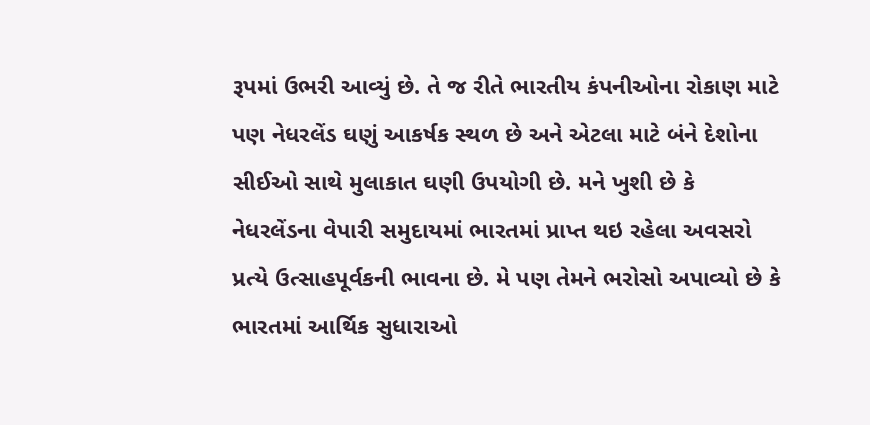રૂપમાં ઉભરી આવ્યું છે. તે જ રીતે ભારતીય કંપનીઓના રોકાણ માટે પણ નેધરલેંડ ઘણું આકર્ષક સ્થળ છે અને એટલા માટે બંને દેશોના સીઈઓ સાથે મુલાકાત ઘણી ઉપયોગી છે. મને ખુશી છે કે નેધરલેંડના વેપારી સમુદાયમાં ભારતમાં પ્રાપ્ત થઇ રહેલા અવસરો પ્રત્યે ઉત્સાહપૂર્વકની ભાવના છે. મે પણ તેમને ભરોસો અપાવ્યો છે કે ભારતમાં આર્થિક સુધારાઓ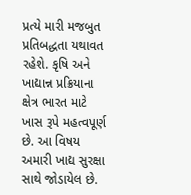પ્રત્યે મારી મજબુત પ્રતિબદ્ધતા યથાવત રહેશે. કૃષિ અને ખાદ્યાન્ન પ્રક્રિયાના ક્ષેત્ર ભારત માટે ખાસ રૂપે મહત્વપૂર્ણ છે. આ વિષય અમારી ખાદ્ય સુરક્ષા સાથે જોડાયેલ છે.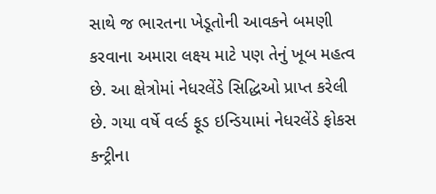સાથે જ ભારતના ખેડૂતોની આવકને બમણી કરવાના અમારા લક્ષ્ય માટે પણ તેનું ખૂબ મહત્વ છે. આ ક્ષેત્રોમાં નેધરલેંડે સિદ્ધિઓ પ્રાપ્ત કરેલી છે. ગયા વર્ષે વર્લ્ડ ફૂડ ઇન્ડિયામાં નેધરલેંડે ફોકસ કન્ટ્રીના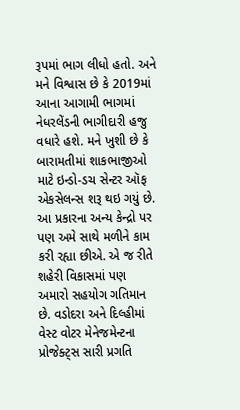રૂપમાં ભાગ લીધો હતો. અને મને વિશ્વાસ છે કે 2019માં આના આગામી ભાગમાં નેધરલેંડની ભાગીદારી હજુ વધારે હશે. મને ખુશી છે કે બારામતીમાં શાકભાજીઓ માટે ઇન્ડો-ડચ સેન્ટર ઑફ એકસેલન્સ શરૂ થઇ ગયું છે. આ પ્રકારના અન્ય કેન્દ્રો પર પણ અમે સાથે મળીને કામ કરી રહ્યા છીએ. એ જ રીતે શહેરી વિકાસમાં પણ અમારો સહયોગ ગતિમાન છે. વડોદરા અને દિલ્હીમાં વેસ્ટ વોટર મેનેજમેન્ટના પ્રોજેક્ટ્સ સારી પ્રગતિ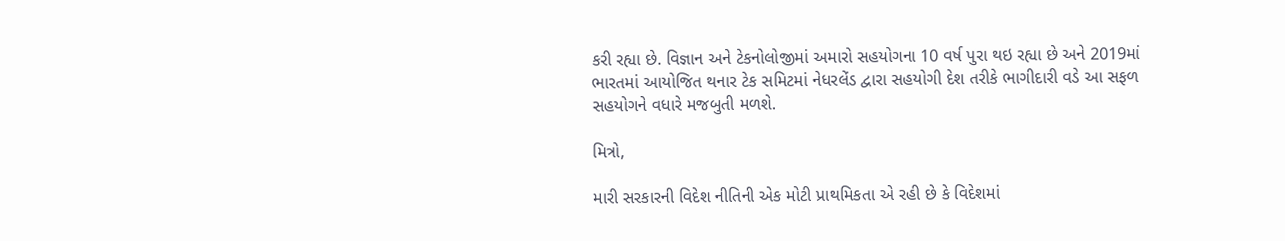કરી રહ્યા છે. વિજ્ઞાન અને ટેકનોલોજીમાં અમારો સહયોગના 10 વર્ષ પુરા થઇ રહ્યા છે અને 2019માં ભારતમાં આયોજિત થનાર ટેક સમિટમાં નેધરલેંડ દ્વારા સહયોગી દેશ તરીકે ભાગીદારી વડે આ સફળ સહયોગને વધારે મજબુતી મળશે.

મિત્રો,

મારી સરકારની વિદેશ નીતિની એક મોટી પ્રાથમિકતા એ રહી છે કે વિદેશમાં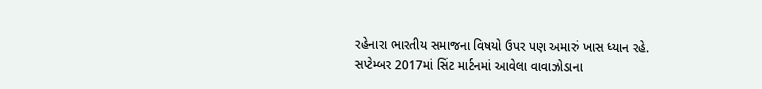રહેનારા ભારતીય સમાજના વિષયો ઉપર પણ અમારું ખાસ ધ્યાન રહે. સપ્ટેમ્બર 2017માં સિંટ માર્ટનમાં આવેલા વાવાઝોડાના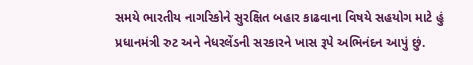સમયે ભારતીય નાગરિકોને સુરક્ષિત બહાર કાઢવાના વિષયે સહયોગ માટે હું પ્રધાનમંત્રી રુટ અને નેધરલેંડની સરકારને ખાસ રૂપે અભિનંદન આપું છું.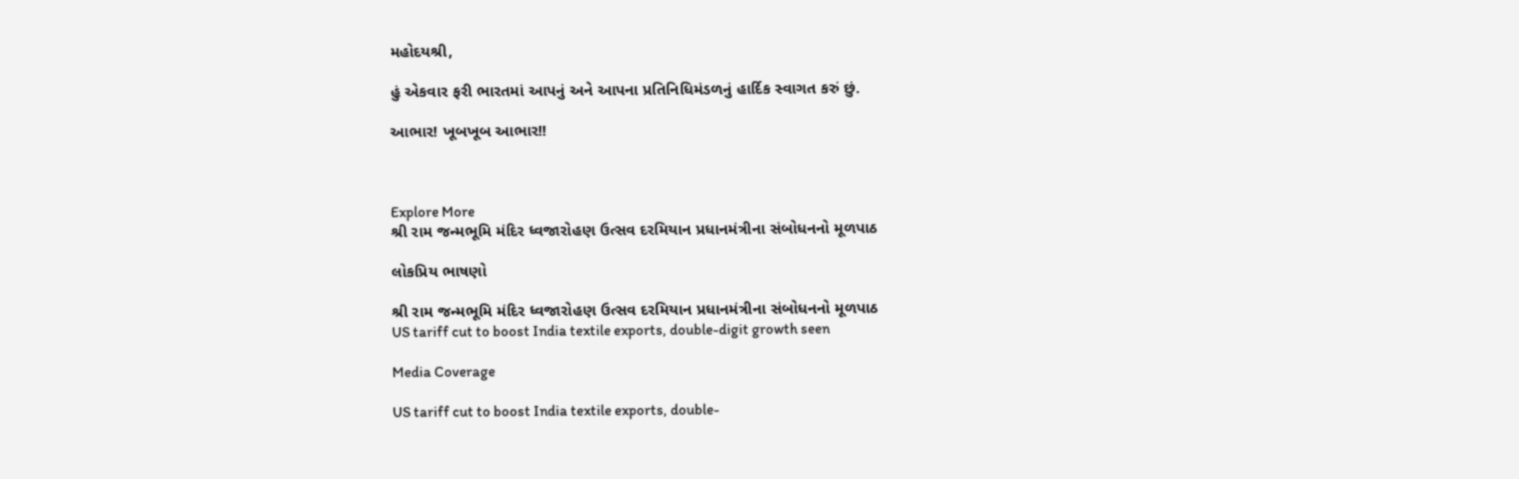મહોદયશ્રી,

હું એકવાર ફરી ભારતમાં આપનું અને આપના પ્રતિનિધિમંડળનું હાર્દિક સ્વાગત કરું છું.

આભાર! ખૂબખૂબ આભાર!!



Explore More
શ્રી રામ જન્મભૂમિ મંદિર ધ્વજારોહણ ઉત્સવ દરમિયાન પ્રધાનમંત્રીના સંબોધનનો મૂળપાઠ

લોકપ્રિય ભાષણો

શ્રી રામ જન્મભૂમિ મંદિર ધ્વજારોહણ ઉત્સવ દરમિયાન પ્રધાનમંત્રીના સંબોધનનો મૂળપાઠ
US tariff cut to boost India textile exports, double-digit growth seen

Media Coverage

US tariff cut to boost India textile exports, double-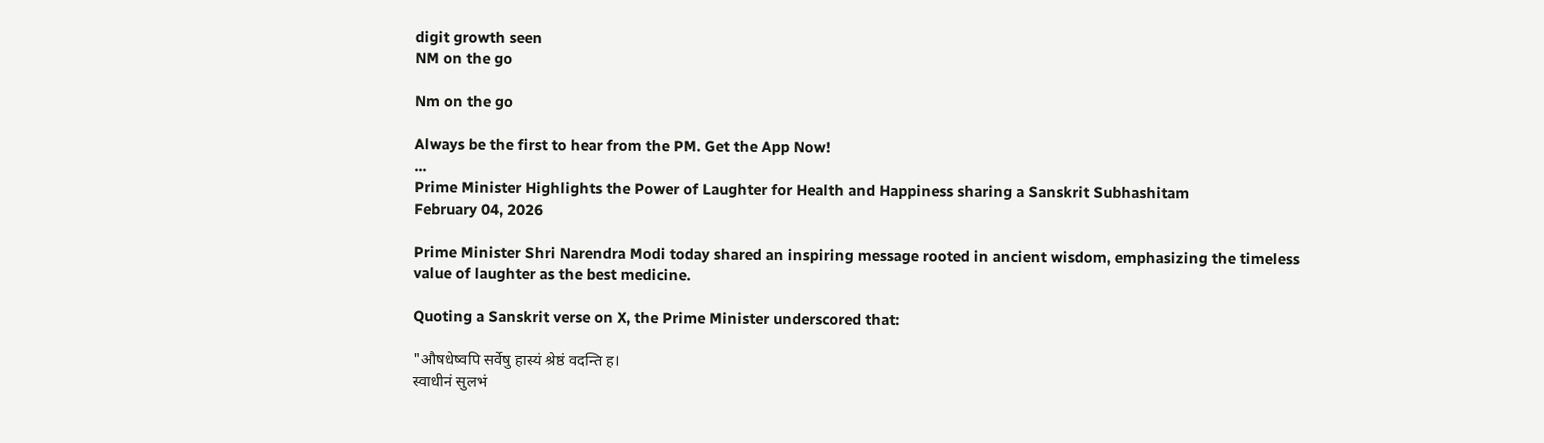digit growth seen
NM on the go

Nm on the go

Always be the first to hear from the PM. Get the App Now!
...
Prime Minister Highlights the Power of Laughter for Health and Happiness sharing a Sanskrit Subhashitam
February 04, 2026

Prime Minister Shri Narendra Modi today shared an inspiring message rooted in ancient wisdom, emphasizing the timeless value of laughter as the best medicine.

Quoting a Sanskrit verse on X, the Prime Minister underscored that:

"औषधेष्वपि सर्वेषु हास्यं श्रेष्ठं वदन्ति ह।
स्वाधीनं सुलभं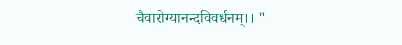चैवारोग्यानन्दविवर्धनम्।। "